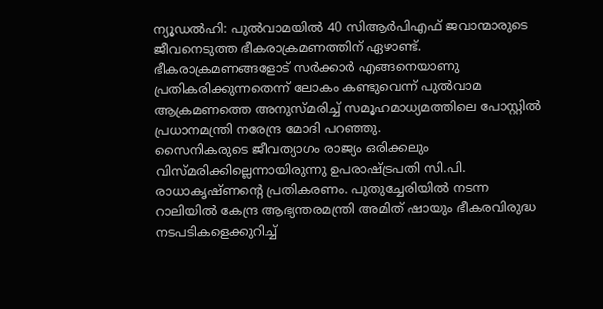ന്യൂഡൽഹി: പുൽവാമയിൽ 40 സിആർപിഎഫ് ജവാന്മാരുടെ ജീവനെടുത്ത ഭീകരാക്രമണത്തിന് ഏഴാണ്ട്. ഭീകരാക്രമണങ്ങളോട് സർക്കാർ എങ്ങനെയാണു പ്രതികരിക്കുന്നതെന്ന് ലോകം കണ്ടുവെന്ന് പുൽവാമ ആക്രമണത്തെ അനുസ്മരിച്ച് സമൂഹമാധ്യമത്തിലെ പോസ്റ്റിൽ പ്രധാനമന്ത്രി നരേന്ദ്ര മോദി പറഞ്ഞു.
സൈനികരുടെ ജീവത്യാഗം രാജ്യം ഒരിക്കലും വിസ്മരിക്കില്ലെന്നായിരുന്നു ഉപരാഷ്ട്രപതി സി.പി. രാധാകൃഷ്ണന്റെ പ്രതികരണം. പുതുച്ചേരിയിൽ നടന്ന റാലിയിൽ കേന്ദ്ര ആഭ്യന്തരമന്ത്രി അമിത് ഷായും ഭീകരവിരുദ്ധ നടപടികളെക്കുറിച്ച്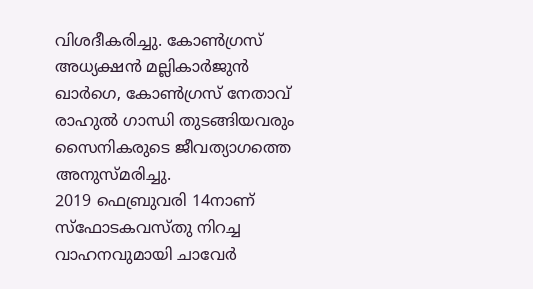വിശദീകരിച്ചു. കോൺഗ്രസ് അധ്യക്ഷൻ മല്ലികാർജുൻ ഖാർഗെ, കോൺഗ്രസ് നേതാവ് രാഹുൽ ഗാന്ധി തുടങ്ങിയവരും സൈനികരുടെ ജീവത്യാഗത്തെ അനുസ്മരിച്ചു.
2019 ഫെബ്രുവരി 14നാണ് സ്ഫോടകവസ്തു നിറച്ച വാഹനവുമായി ചാവേർ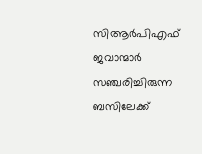സിആർപിഎഫ് ജവാന്മാർ സഞ്ചരിച്ചിരുന്ന ബസിലേക്ക്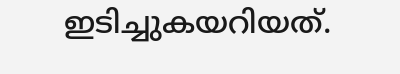ഇടിച്ചുകയറിയത്.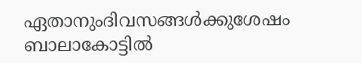ഏതാനുംദിവസങ്ങൾക്കുശേഷം ബാലാകോട്ടിൽ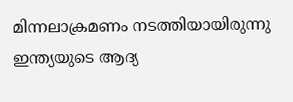മിന്നലാക്രമണം നടത്തിയായിരുന്നു ഇന്ത്യയുടെ ആദ്യ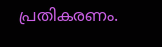പ്രതികരണം.